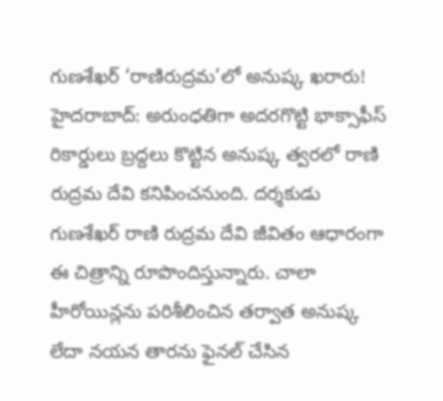గుణశేఖర్ ‘రాణిరుద్రమ’లో అనుష్క ఖరారు!
హైదరాబాద్: అరుంధతిగా అదరగొట్టి భాక్సాఫీస్ రికార్డులు బ్రద్దలు కొట్టిన అనుష్క త్వరలో రాణి రుద్రమ దేవి కనిపించనుంది. దర్శకుడు గుణశేఖర్ రాణి రుద్రమ దేవి జీవితం ఆధారంగా ఈ చిత్రాన్ని రూపొందిస్తున్నారు. చాలా హీరోయిన్లను పరిశీలించిన తర్వాత అనుష్క లేదా నయన తారను ఫైనల్ చేసిన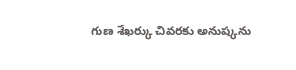గుణ శేఖర్కు చివరకు అనుష్కను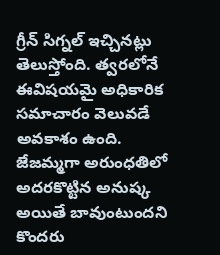గ్రీన్ సిగ్నల్ ఇచ్చినట్లు తెలుస్తోంది. త్వరలోనే ఈవిషయమై అధికారిక సమాచారం వెలువడే అవకాశం ఉంది.
జేజమ్మగా అరుంధతిలో అదరకొట్టిన అనుష్క అయితే బావుంటుందని కొందరు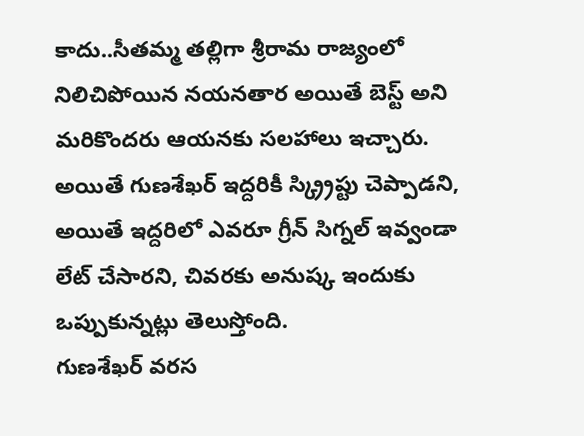కాదు..సీతమ్మ తల్లిగా శ్రీరామ రాజ్యంలో నిలిచిపోయిన నయనతార అయితే బెస్ట్ అని మరికొందరు ఆయనకు సలహాలు ఇచ్చారు. అయితే గుణశేఖర్ ఇద్దరికీ స్క్ర్రిప్టు చెప్పాడని, అయితే ఇద్దరిలో ఎవరూ గ్రీన్ సిగ్నల్ ఇవ్వండా లేట్ చేసారని, చివరకు అనుష్క ఇందుకు ఒప్పుకున్నట్లు తెలుస్తోంది.
గుణశేఖర్ వరస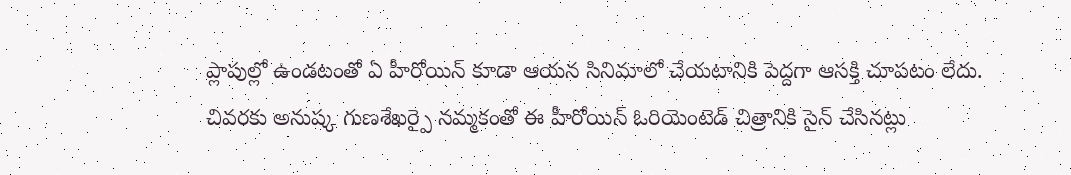ప్లాపుల్లో ఉండటంతో ఏ హీరోయిన్ కూడా ఆయన సినిమాలో చేయటానికి పెద్దగా ఆసక్తి చూపటం లేదు. చివరకు అనుష్క గుణశేఖర్పై నమ్మకంతో ఈ హీరోయిన్ ఓరియెంటెడ్ చిత్రానికి సైన్ చేసినట్లు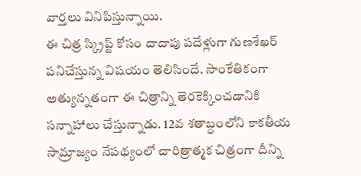వార్తలు వినిపిస్తున్నాయి.
ఈ చిత్ర స్క్రిప్ట్ కోసం దాదాపు పదేళ్లుగా గుణశేఖర్ పనిచేస్తున్న విషయం తెలిసిందే. సాంకేతికంగా అత్యున్నతంగా ఈ చిత్రాన్ని తెరకెక్కించడానికి సన్నాహాలు చేస్తున్నాడు. 12వ శతాబ్ధంలోని కాకతీయ సామ్రాజ్యం నేపథ్యంలో చారిత్రాత్మక చిత్రంగా దీన్ని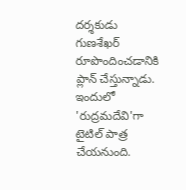దర్శకుడు గుణశేఖర్ రూపొందించడానికి ప్లాన్ చేస్తున్నాడు. ఇందులో 'రుద్రమదేవి'గా టైటిల్ పాత్ర చేయనుంది.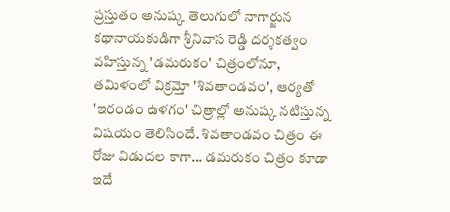ప్రస్తుతం అనుష్క తెలుగులో నాగార్జున కథానాయకుడిగా శ్రీనివాస రెడ్డి దర్శకత్వం వహిస్తున్న 'డమరుకం' చిత్రంలోనూ, తమిళంలో విక్రమ్తో 'శివతాండవం', ఆర్యతో 'ఇరండం ఉళగం' చిత్రాల్లో అనుష్క నటిస్తున్న విషయం తెలిసిందే. శివతాండవం చిత్రం ఈ రోజు విడుదల కాగా... డమరుకం చిత్రం కూడా ఇదే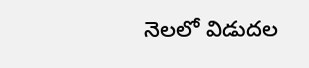నెలలో విడుదల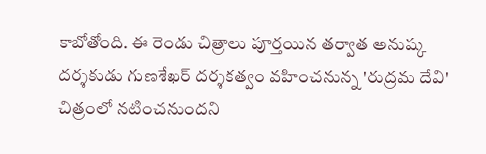కాబోతోంది. ఈ రెండు చిత్రాలు పూర్తయిన తర్వాత అనుష్క దర్శకుడు గుణశేఖర్ దర్శకత్వం వహించనున్న 'రుద్రమ దేవి' చిత్రంలో నటించనుందని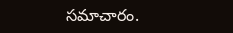సమాచారం.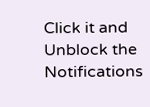Click it and Unblock the Notifications